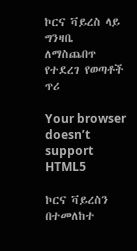ኮርና ቫይረስ ላይ ግንዛቤ ለማስጨበጥ የተደረገ የወጣቶች ጥሪ

Your browser doesn’t support HTML5

ኮርና ቫይረስን በተመለከተ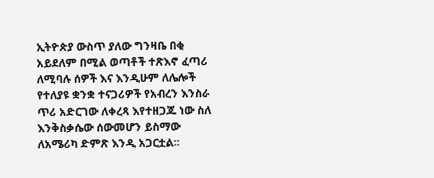ኢትዮጵያ ውስጥ ያለው ግንዛቤ በቂ አይደለም በሚል ወጣቶች ተጽእኖ ፈጣሪ ለሚባሉ ሰዎች እና እንዲሁም ለሌሎች የተለያዩ ቋንቋ ተናጋሪዎች የአብረን እንስራ ጥሪ አድርገው ለቀረጻ እየተዘጋጁ ነው ስለ እንቅስቃሴው ሰውመሆን ይስማው ለአሜሪካ ድምጽ እንዲ አጋርቷል፡፡